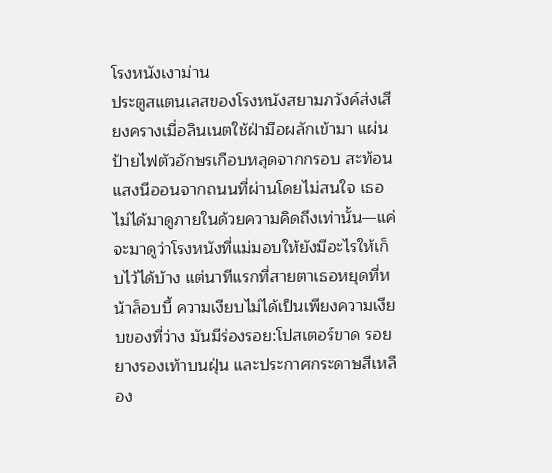โรงหนังเงาม่าน
ประตูสแตนเลสของโรงหนังสยามภวังค์ส่งเสียงครางเมื่อลินเนตใช้ฝ่ามือผลักเข้ามา แผ่นป้ายไฟตัวอักษรเกือบหลุดจากกรอบ สะท้อนแสงนีออนจากถนนที่ผ่านโดยไม่สนใจ เธอไม่ได้มาดูภายในด้วยความคิดถึงเท่านั้น—แค่จะมาดูว่าโรงหนังที่แม่มอบให้ยังมีอะไรให้เก็บไว้ได้บ้าง แต่นาทีแรกที่สายตาเธอหยุดที่หน้าล็อบบี้ ความเงียบไม่ได้เป็นเพียงความเงียบของที่ว่าง มันมีร่องรอย:โปสเตอร์ขาด รอยยางรองเท้าบนฝุ่น และประกาศกระดาษสีเหลือง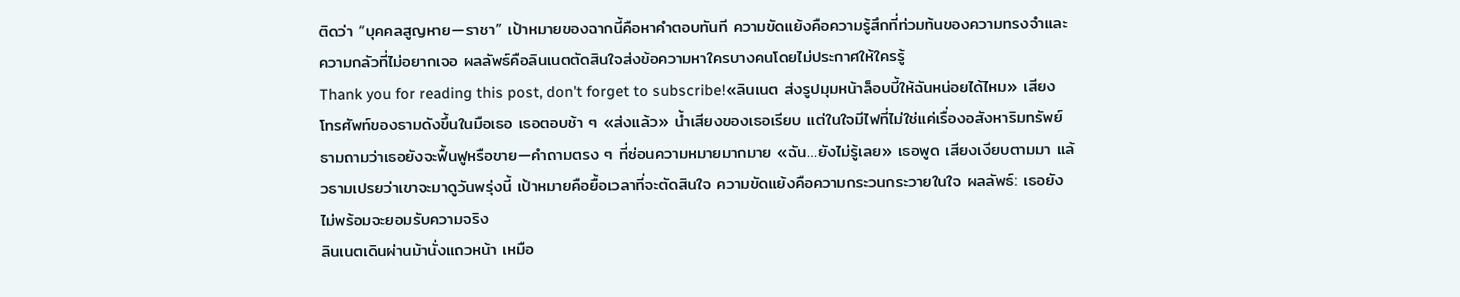ติดว่า “บุคคลสูญหาย—ราชา” เป้าหมายของฉากนี้คือหาคำตอบทันที ความขัดแย้งคือความรู้สึกที่ท่วมท้นของความทรงจำและความกลัวที่ไม่อยากเจอ ผลลัพธ์คือลินเนตตัดสินใจส่งข้อความหาใครบางคนโดยไม่ประกาศให้ใครรู้
Thank you for reading this post, don't forget to subscribe!«ลินเนต ส่งรูปมุมหน้าล็อบบี้ให้ฉันหน่อยได้ไหม» เสียงโทรศัพท์ของธามดังขึ้นในมือเธอ เธอตอบช้า ๆ «ส่งแล้ว» น้ำเสียงของเธอเรียบ แต่ในใจมีไฟที่ไม่ใช่แค่เรื่องอสังหาริมทรัพย์ ธามถามว่าเธอยังจะฟื้นฟูหรือขาย—คำถามตรง ๆ ที่ซ่อนความหมายมากมาย «ฉัน…ยังไม่รู้เลย» เธอพูด เสียงเงียบตามมา แล้วธามเปรยว่าเขาจะมาดูวันพรุ่งนี้ เป้าหมายคือยื้อเวลาที่จะตัดสินใจ ความขัดแย้งคือความกระวนกระวายในใจ ผลลัพธ์: เธอยังไม่พร้อมจะยอมรับความจริง
ลินเนตเดินผ่านม้านั่งแถวหน้า เหมือ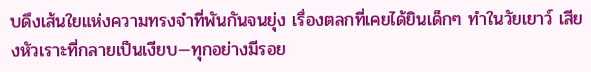บดึงเส้นใยแห่งความทรงจำที่พันกันจนยุ่ง เรื่องตลกที่เคยได้ยินเด็กๆ ทำในวัยเยาว์ เสียงหัวเราะที่กลายเป็นเงียบ—ทุกอย่างมีรอย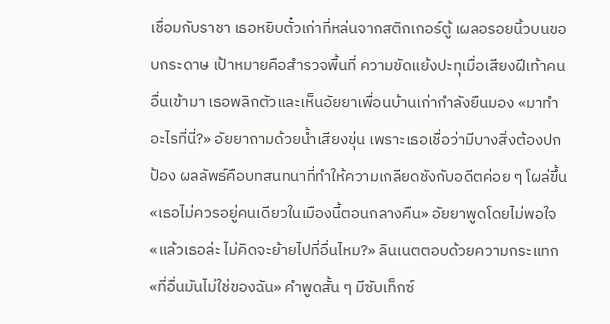เชื่อมกับราชา เธอหยิบตั๋วเก่าที่หล่นจากสติกเกอร์ตู้ เผลอรอยนิ้วบนขอบกระดาษ เป้าหมายคือสำรวจพื้นที่ ความขัดแย้งปะทุเมื่อเสียงฝีเท้าคนอื่นเข้ามา เธอพลิกตัวและเห็นอัยยาเพื่อนบ้านเก่ากำลังยืนมอง «มาทำอะไรที่นี่?» อัยยาถามด้วยน้ำเสียงขุ่น เพราะเธอเชื่อว่ามีบางสิ่งต้องปกป้อง ผลลัพธ์คือบทสนทนาที่ทำให้ความเกลียดชังกับอดีตค่อย ๆ โผล่ขึ้น
«เธอไม่ควรอยู่คนเดียวในเมืองนี้ตอนกลางคืน» อัยยาพูดโดยไม่พอใจ «แล้วเธอล่ะ ไม่คิดจะย้ายไปที่อื่นไหม?» ลินเนตตอบด้วยความกระแทก «ที่อื่นมันไม่ใช่ของฉัน» คำพูดสั้น ๆ มีซับเท็กซ์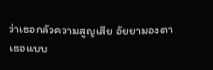ว่าเธอกลัวความสูญเสีย อัยยามองตาเธอแบบ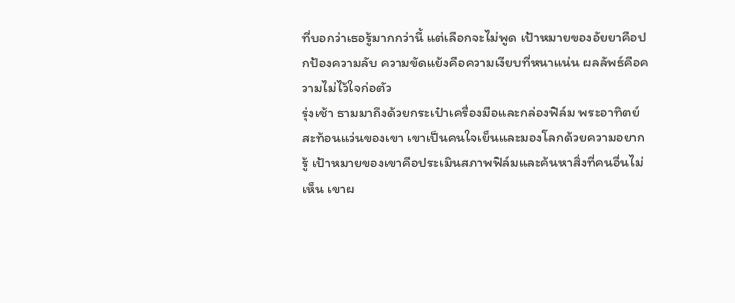ที่บอกว่าเธอรู้มากกว่านี้ แต่เลือกจะไม่พูด เป้าหมายของอัยยาคือปกป้องความลับ ความขัดแย้งคือความเงียบที่หนาแน่น ผลลัพธ์คือความไม่ไว้ใจก่อตัว
รุ่งเช้า ธามมาถึงด้วยกระเป๋าเครื่องมือและกล่องฟิล์ม พระอาทิตย์สะท้อนแว่นของเขา เขาเป็นคนใจเย็นและมองโลกด้วยความอยากรู้ เป้าหมายของเขาคือประเมินสภาพฟิล์มและค้นหาสิ่งที่คนอื่นไม่เห็น เขาผ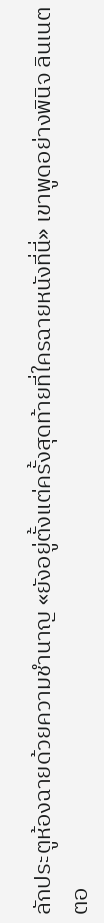ลักประตูห้องฉายด้วยความชำนาญ «ยังอยู่ตั้งแต่ครั้งสุดท้ายที่ใครฉายหนังที่นี่» เขาพูดอย่างพินิจ ลินเนตตอ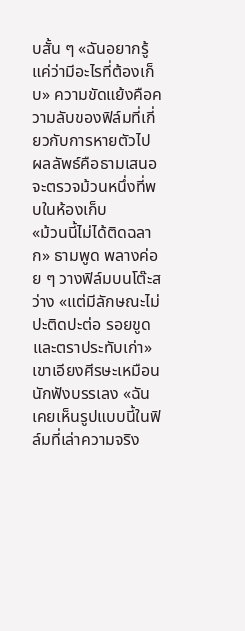บสั้น ๆ «ฉันอยากรู้แค่ว่ามีอะไรที่ต้องเก็บ» ความขัดแย้งคือความลับของฟิล์มที่เกี่ยวกับการหายตัวไป ผลลัพธ์คือธามเสนอจะตรวจม้วนหนึ่งที่พบในห้องเก็บ
«ม้วนนี้ไม่ได้ติดฉลาก» ธามพูด พลางค่อย ๆ วางฟิล์มบนโต๊ะสว่าง «แต่มีลักษณะไม่ปะติดปะต่อ รอยขูดและตราประทับเก่า» เขาเอียงศีรษะเหมือนนักฟังบรรเลง «ฉันเคยเห็นรูปแบบนี้ในฟิล์มที่เล่าความจริง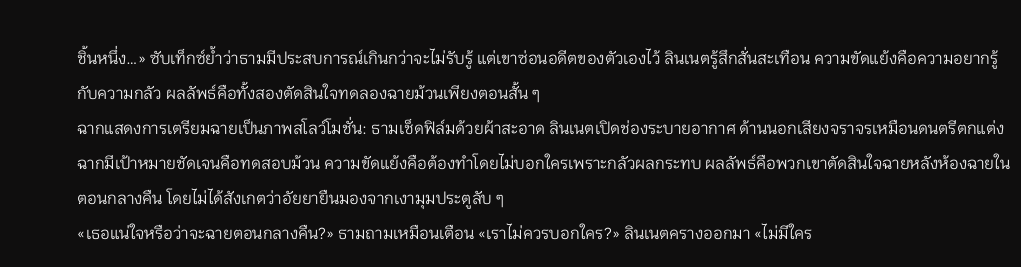ชิ้นหนึ่ง…» ซับเท็กซ์ย้ำว่าธามมีประสบการณ์เกินกว่าจะไม่รับรู้ แต่เขาซ่อนอดีตของตัวเองไว้ ลินเนตรู้สึกสั่นสะเทือน ความขัดแย้งคือความอยากรู้กับความกลัว ผลลัพธ์คือทั้งสองตัดสินใจทดลองฉายม้วนเพียงตอนสั้น ๆ
ฉากแสดงการเตรียมฉายเป็นภาพสโลว์โมชั่น: ธามเช็ดฟิล์มด้วยผ้าสะอาด ลินเนตเปิดช่องระบายอากาศ ด้านนอกเสียงจราจรเหมือนดนตรีตกแต่ง ฉากมีเป้าหมายชัดเจนคือทดสอบม้วน ความขัดแย้งคือต้องทำโดยไม่บอกใครเพราะกลัวผลกระทบ ผลลัพธ์คือพวกเขาตัดสินใจฉายหลังห้องฉายในตอนกลางคืน โดยไม่ได้สังเกตว่าอัยยายืนมองจากเงามุมประตูลับ ๆ
«เธอแน่ใจหรือว่าจะฉายตอนกลางคืน?» ธามถามเหมือนเตือน «เราไม่ควรบอกใคร?» ลินเนตครางออกมา «ไม่มีใคร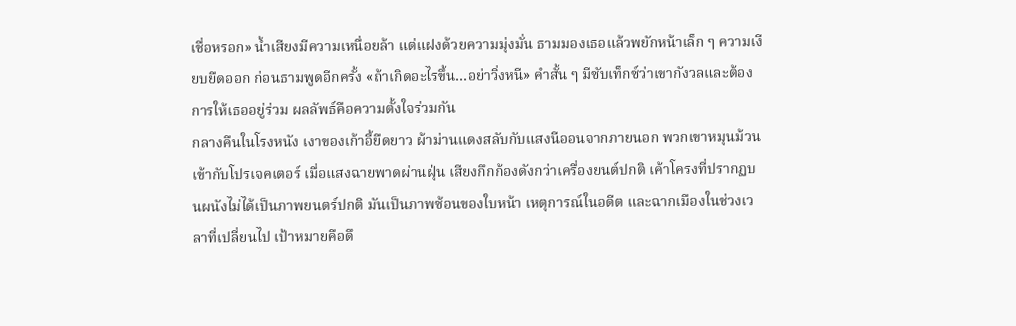เชื่อหรอก» น้ำเสียงมีความเหนื่อยล้า แต่แฝงด้วยความมุ่งมั่น ธามมองเธอแล้วพยักหน้าเล็ก ๆ ความเงียบยืดออก ก่อนธามพูดอีกครั้ง «ถ้าเกิดอะไรขึ้น…อย่าวิ่งหนี» คำสั้น ๆ มีซับเท็กซ์ว่าเขากังวลและต้องการให้เธออยู่ร่วม ผลลัพธ์คือความตั้งใจร่วมกัน
กลางคืนในโรงหนัง เงาของเก้าอี้ยืดยาว ผ้าม่านแดงสลับกับแสงนีออนจากภายนอก พวกเขาหมุนม้วนเข้ากับโปรเจคเตอร์ เมื่อแสงฉายพาดผ่านฝุ่น เสียงกึกก้องดังกว่าเครื่องยนต์ปกติ เค้าโครงที่ปรากฏบนผนังไม่ได้เป็นภาพยนตร์ปกติ มันเป็นภาพซ้อนของใบหน้า เหตุการณ์ในอดีต และฉากเมืองในช่วงเวลาที่เปลี่ยนไป เป้าหมายคือดึ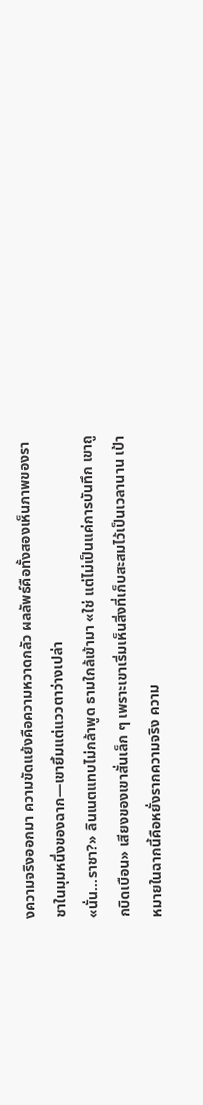งความจริงออกมา ความขัดแย้งคือความหวาดกลัว ผลลัพธ์คือทั้งสองเห็นภาพของราชาในมุมหนึ่งของฉาก—เขายิ้มแต่แววตาว่างเปล่า
«นั่น…ราชา?» ลินเนตแทบไม่กล้าพูด ธามใกล้เข้ามา «ใช่ แต่ไม่เป็นแค่การบันทึก เขาถูกบิดเบือน» เสียงของเขาสั่นเล็ก ๆ เพราะเขาเริ่มเห็นสิ่งที่เก็บสะสมไว้เป็นเวลานาน เป้าหมายในฉากนี้คือหยั่งรากความจริง ความ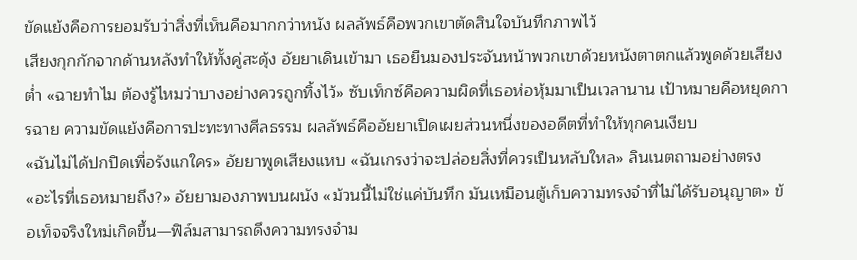ขัดแย้งคือการยอมรับว่าสิ่งที่เห็นคือมากกว่าหนัง ผลลัพธ์คือพวกเขาตัดสินใจบันทึกภาพไว้
เสียงกุกกักจากด้านหลังทำให้ทั้งคู่สะดุ้ง อัยยาเดินเข้ามา เธอยืนมองประจันหน้าพวกเขาด้วยหนังตาตกแล้วพูดด้วยเสียงต่ำ «ฉายทำไม ต้องรู้ไหมว่าบางอย่างควรถูกทิ้งไว้» ซับเท็กซ์คือความผิดที่เธอห่อหุ้มมาเป็นเวลานาน เป้าหมายคือหยุดการฉาย ความขัดแย้งคือการปะทะทางศีลธรรม ผลลัพธ์คืออัยยาเปิดเผยส่วนหนึ่งของอดีตที่ทำให้ทุกคนเงียบ
«ฉันไม่ได้ปกปิดเพื่อรังแกใคร» อัยยาพูดเสียงแหบ «ฉันเกรงว่าจะปล่อยสิ่งที่ควรเป็นหลับใหล» ลินเนตถามอย่างตรง «อะไรที่เธอหมายถึง?» อัยยามองภาพบนผนัง «ม้วนนี้ไม่ใช่แค่บันทึก มันเหมือนตู้เก็บความทรงจำที่ไม่ได้รับอนุญาต» ข้อเท็จจริงใหม่เกิดขึ้น—ฟิล์มสามารถดึงความทรงจำม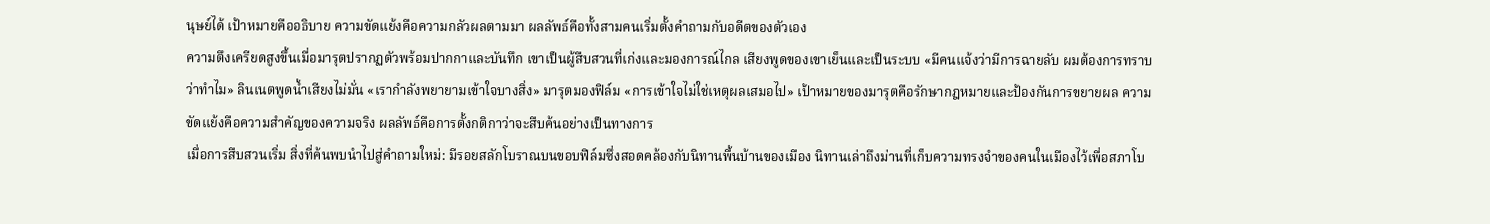นุษย์ได้ เป้าหมายคืออธิบาย ความขัดแย้งคือความกลัวผลตามมา ผลลัพธ์คือทั้งสามคนเริ่มตั้งคำถามกับอดีตของตัวเอง
ความตึงเครียดสูงขึ้นเมื่อมารุตปรากฏตัวพร้อมปากกาและบันทึก เขาเป็นผู้สืบสวนที่เก่งและมองการณ์ไกล เสียงพูดของเขาเย็นและเป็นระบบ «มีคนแจ้งว่ามีการฉายลับ ผมต้องการทราบว่าทำไม» ลินเนตพูดน้ำเสียงไม่มั่น «เรากำลังพยายามเข้าใจบางสิ่ง» มารุตมองฟิล์ม «การเข้าใจไม่ใช่เหตุผลเสมอไป» เป้าหมายของมารุตคือรักษากฎหมายและป้องกันการขยายผล ความขัดแย้งคือความสำคัญของความจริง ผลลัพธ์คือการตั้งกติกาว่าจะสืบค้นอย่างเป็นทางการ
เมื่อการสืบสวนเริ่ม สิ่งที่ค้นพบนำไปสู่คำถามใหม่: มีรอยสลักโบราณบนขอบฟิล์มซึ่งสอดคล้องกับนิทานพื้นบ้านของเมือง นิทานเล่าถึงม่านที่เก็บความทรงจำของคนในเมืองไว้เพื่อสภาโบ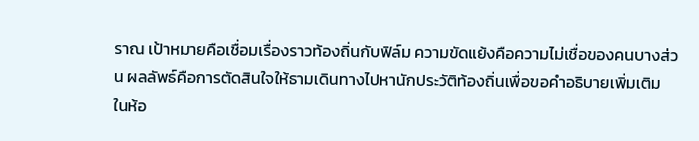ราณ เป้าหมายคือเชื่อมเรื่องราวท้องถิ่นกับฟิล์ม ความขัดแย้งคือความไม่เชื่อของคนบางส่วน ผลลัพธ์คือการตัดสินใจให้ธามเดินทางไปหานักประวัติท้องถิ่นเพื่อขอคำอธิบายเพิ่มเติม
ในห้อ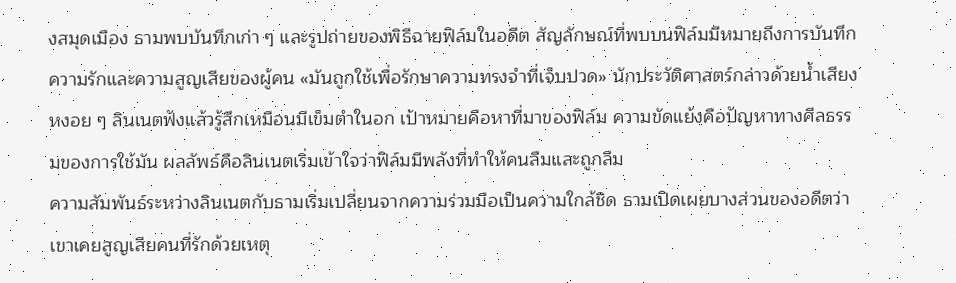งสมุดเมือง ธามพบบันทึกเก่า ๆ และรูปถ่ายของพิธีฉายฟิล์มในอดีต สัญลักษณ์ที่พบบนฟิล์มมีหมายถึงการบันทึกความรักและความสูญเสียของผู้คน «มันถูกใช้เพื่อรักษาความทรงจำที่เจ็บปวด» นักประวัติศาสตร์กล่าวด้วยน้ำเสียงหงอย ๆ ลินเนตฟังแล้วรู้สึกเหมือนมีเข็มตำในอก เป้าหมายคือหาที่มาของฟิล์ม ความขัดแย้งคือปัญหาทางศีลธรรมของการใช้มัน ผลลัพธ์คือลินเนตเริ่มเข้าใจว่าฟิล์มมีพลังที่ทำให้คนลืมและถูกลืม
ความสัมพันธ์ระหว่างลินเนตกับธามเริ่มเปลี่ยนจากความร่วมมือเป็นความใกล้ชิด ธามเปิดเผยบางส่วนของอดีตว่าเขาเคยสูญเสียคนที่รักด้วยเหตุ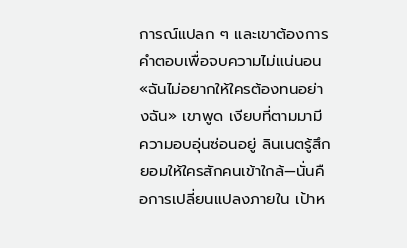การณ์แปลก ๆ และเขาต้องการคำตอบเพื่อจบความไม่แน่นอน «ฉันไม่อยากให้ใครต้องทนอย่างฉัน» เขาพูด เงียบที่ตามมามีความอบอุ่นซ่อนอยู่ ลินเนตรู้สึกยอมให้ใครสักคนเข้าใกล้—นั่นคือการเปลี่ยนแปลงภายใน เป้าห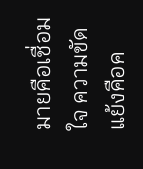มายคือเชื่อมใจ ความขัดแย้งคือค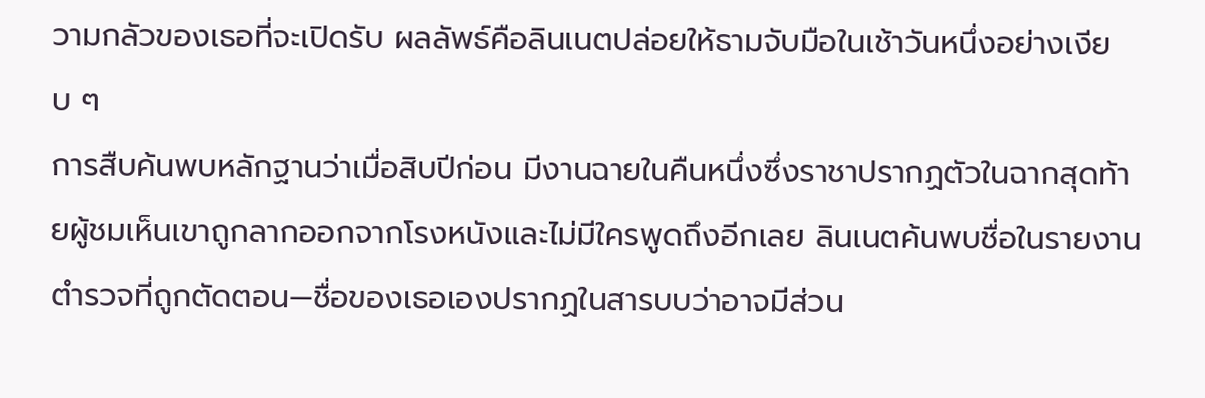วามกลัวของเธอที่จะเปิดรับ ผลลัพธ์คือลินเนตปล่อยให้ธามจับมือในเช้าวันหนึ่งอย่างเงียบ ๆ
การสืบค้นพบหลักฐานว่าเมื่อสิบปีก่อน มีงานฉายในคืนหนึ่งซึ่งราชาปรากฏตัวในฉากสุดท้ายผู้ชมเห็นเขาถูกลากออกจากโรงหนังและไม่มีใครพูดถึงอีกเลย ลินเนตค้นพบชื่อในรายงานตำรวจที่ถูกตัดตอน—ชื่อของเธอเองปรากฏในสารบบว่าอาจมีส่วน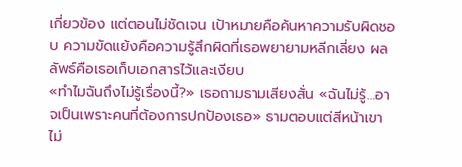เกี่ยวข้อง แต่ตอนไม่ชัดเจน เป้าหมายคือค้นหาความรับผิดชอบ ความขัดแย้งคือความรู้สึกผิดที่เธอพยายามหลีกเลี่ยง ผลลัพธ์คือเธอเก็บเอกสารไว้และเงียบ
«ทำไมฉันถึงไม่รู้เรื่องนี้?» เธอถามธามเสียงสั่น «ฉันไม่รู้…อาจเป็นเพราะคนที่ต้องการปกป้องเธอ» ธามตอบแต่สีหน้าเขาไม่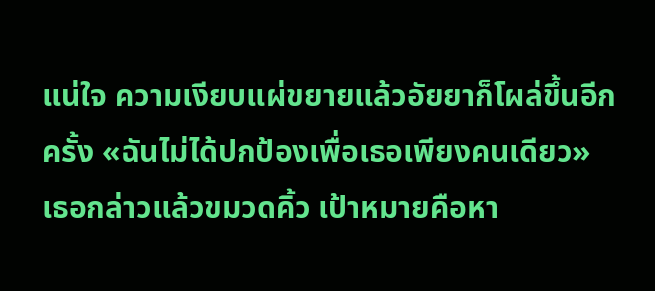แน่ใจ ความเงียบแผ่ขยายแล้วอัยยาก็โผล่ขึ้นอีกครั้ง «ฉันไม่ได้ปกป้องเพื่อเธอเพียงคนเดียว» เธอกล่าวแล้วขมวดคิ้ว เป้าหมายคือหา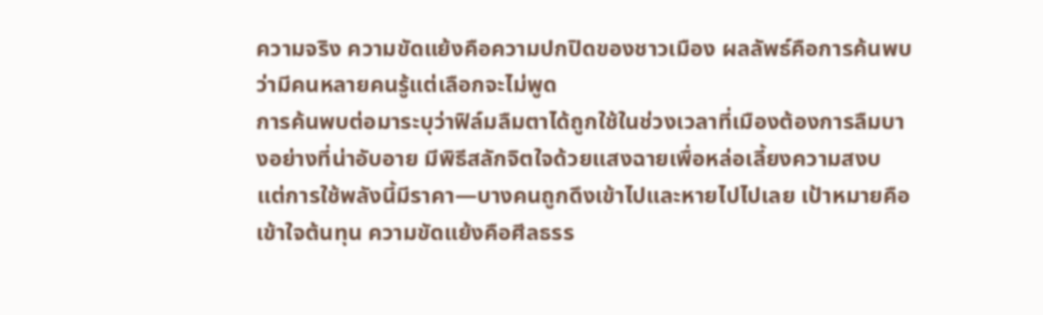ความจริง ความขัดแย้งคือความปกปิดของชาวเมือง ผลลัพธ์คือการค้นพบว่ามีคนหลายคนรู้แต่เลือกจะไม่พูด
การค้นพบต่อมาระบุว่าฟิล์มลืมตาได้ถูกใช้ในช่วงเวลาที่เมืองต้องการลืมบางอย่างที่น่าอับอาย มีพิธีสลักจิตใจด้วยแสงฉายเพื่อหล่อเลี้ยงความสงบ แต่การใช้พลังนี้มีราคา—บางคนถูกดึงเข้าไปและหายไปไปเลย เป้าหมายคือเข้าใจต้นทุน ความขัดแย้งคือศีลธรร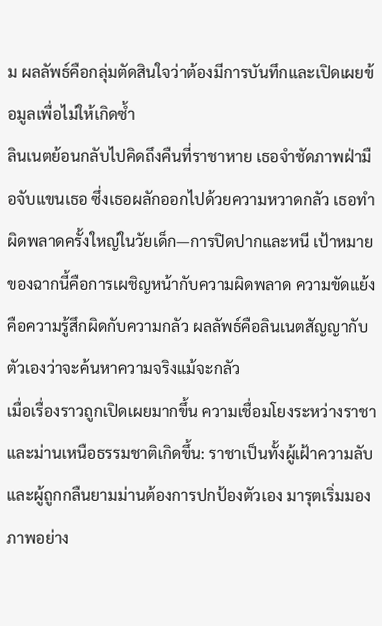ม ผลลัพธ์คือกลุ่มตัดสินใจว่าต้องมีการบันทึกและเปิดเผยข้อมูลเพื่อไม่ให้เกิดซ้ำ
ลินเนตย้อนกลับไปคิดถึงคืนที่ราชาหาย เธอจำชัดภาพฝ่ามือจับแขนเธอ ซึ่งเธอผลักออกไปด้วยความหวาดกลัว เธอทำผิดพลาดครั้งใหญ่ในวัยเด็ก—การปิดปากและหนี เป้าหมายของฉากนี้คือการเผชิญหน้ากับความผิดพลาด ความขัดแย้งคือความรู้สึกผิดกับความกลัว ผลลัพธ์คือลินเนตสัญญากับตัวเองว่าจะค้นหาความจริงแม้จะกลัว
เมื่อเรื่องราวถูกเปิดเผยมากขึ้น ความเชื่อมโยงระหว่างราชาและม่านเหนือธรรมชาติเกิดขึ้น: ราชาเป็นทั้งผู้เฝ้าความลับและผู้ถูกกลืนยามม่านต้องการปกป้องตัวเอง มารุตเริ่มมองภาพอย่าง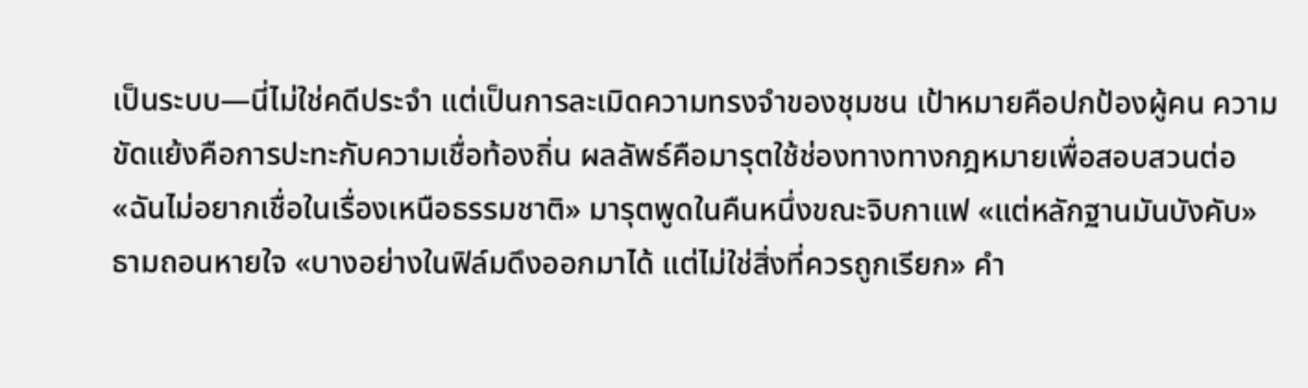เป็นระบบ—นี่ไม่ใช่คดีประจำ แต่เป็นการละเมิดความทรงจำของชุมชน เป้าหมายคือปกป้องผู้คน ความขัดแย้งคือการปะทะกับความเชื่อท้องถิ่น ผลลัพธ์คือมารุตใช้ช่องทางทางกฎหมายเพื่อสอบสวนต่อ
«ฉันไม่อยากเชื่อในเรื่องเหนือธรรมชาติ» มารุตพูดในคืนหนึ่งขณะจิบกาแฟ «แต่หลักฐานมันบังคับ» ธามถอนหายใจ «บางอย่างในฟิล์มดึงออกมาได้ แต่ไม่ใช่สิ่งที่ควรถูกเรียก» คำ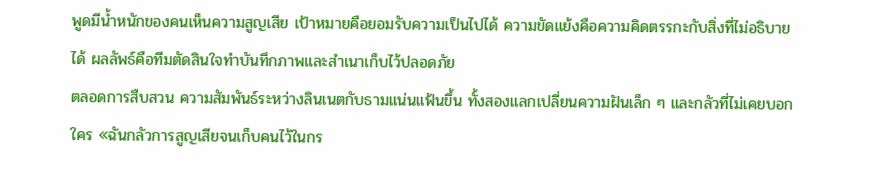พูดมีน้ำหนักของคนเห็นความสูญเสีย เป้าหมายคือยอมรับความเป็นไปได้ ความขัดแย้งคือความคิดตรรกะกับสิ่งที่ไม่อธิบายได้ ผลลัพธ์คือทีมตัดสินใจทำบันทึกภาพและสำเนาเก็บไว้ปลอดภัย
ตลอดการสืบสวน ความสัมพันธ์ระหว่างลินเนตกับธามแน่นแฟ้นขึ้น ทั้งสองแลกเปลี่ยนความฝันเล็ก ๆ และกลัวที่ไม่เคยบอกใคร «ฉันกลัวการสูญเสียจนเก็บคนไว้ในกร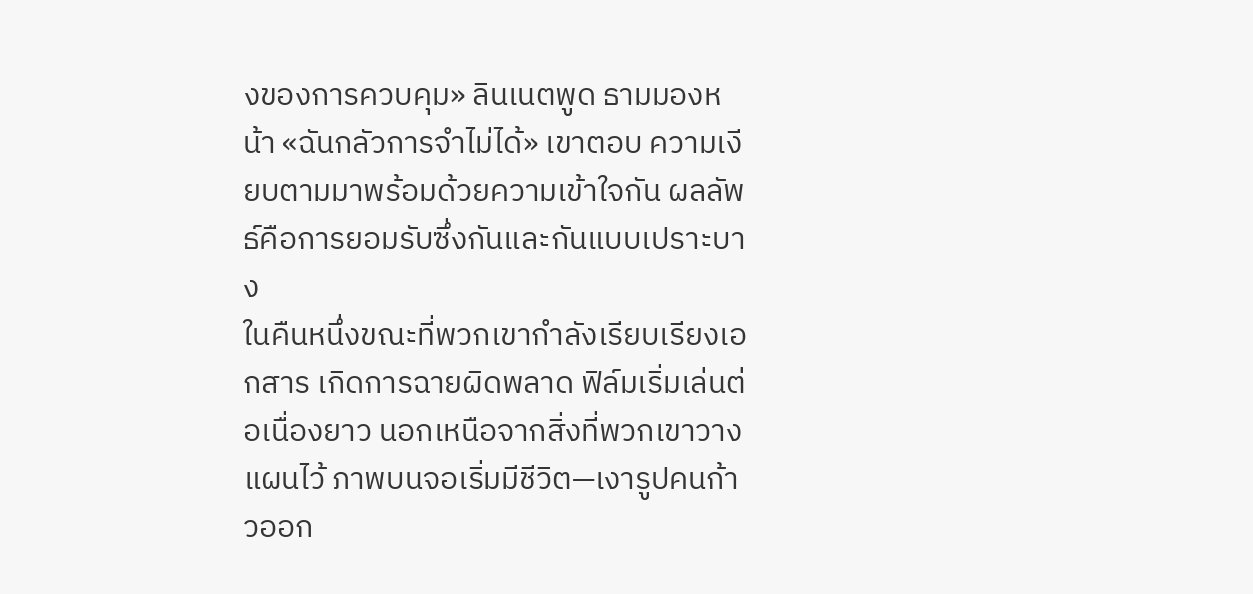งของการควบคุม» ลินเนตพูด ธามมองหน้า «ฉันกลัวการจำไม่ได้» เขาตอบ ความเงียบตามมาพร้อมด้วยความเข้าใจกัน ผลลัพธ์คือการยอมรับซึ่งกันและกันแบบเปราะบาง
ในคืนหนึ่งขณะที่พวกเขากำลังเรียบเรียงเอกสาร เกิดการฉายผิดพลาด ฟิล์มเริ่มเล่นต่อเนื่องยาว นอกเหนือจากสิ่งที่พวกเขาวางแผนไว้ ภาพบนจอเริ่มมีชีวิต—เงารูปคนก้าวออก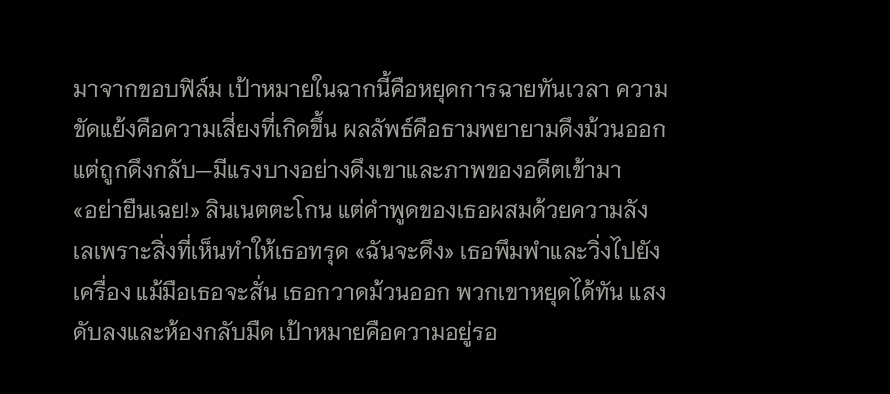มาจากขอบฟิล์ม เป้าหมายในฉากนี้คือหยุดการฉายทันเวลา ความขัดแย้งคือความเสี่ยงที่เกิดขึ้น ผลลัพธ์คือธามพยายามดึงม้วนออกแต่ถูกดึงกลับ—มีแรงบางอย่างดึงเขาและภาพของอดีตเข้ามา
«อย่ายืนเฉย!» ลินเนตตะโกน แต่คำพูดของเธอผสมด้วยความลังเลเพราะสิ่งที่เห็นทำให้เธอทรุด «ฉันจะดึง» เธอพึมพำและวิ่งไปยังเครื่อง แม้มือเธอจะสั่น เธอกวาดม้วนออก พวกเขาหยุดได้ทัน แสงดับลงและห้องกลับมืด เป้าหมายคือความอยู่รอ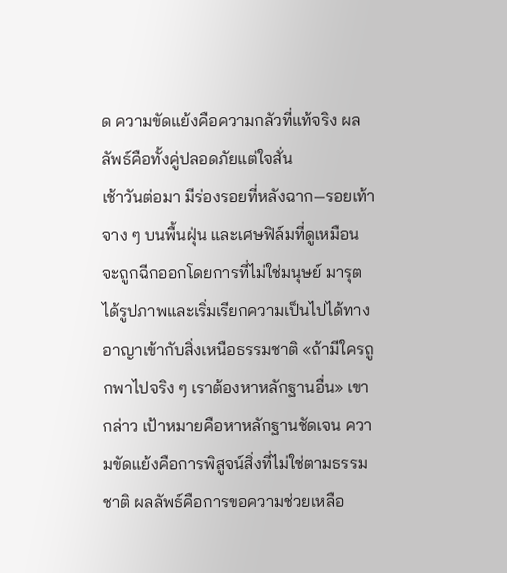ด ความขัดแย้งคือความกลัวที่แท้จริง ผลลัพธ์คือทั้งคู่ปลอดภัยแต่ใจสั่น
เช้าวันต่อมา มีร่องรอยที่หลังฉาก—รอยเท้าจาง ๆ บนพื้นฝุ่น และเศษฟิล์มที่ดูเหมือนจะถูกฉีกออกโดยการที่ไม่ใช่มนุษย์ มารุตได้รูปภาพและเริ่มเรียกความเป็นไปได้ทางอาญาเข้ากับสิ่งเหนือธรรมชาติ «ถ้ามีใครถูกพาไปจริง ๆ เราต้องหาหลักฐานอื่น» เขากล่าว เป้าหมายคือหาหลักฐานชัดเจน ความขัดแย้งคือการพิสูจน์สิ่งที่ไม่ใช่ตามธรรมชาติ ผลลัพธ์คือการขอความช่วยเหลือ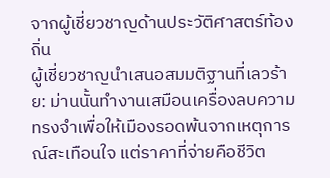จากผู้เชี่ยวชาญด้านประวัติศาสตร์ท้องถิ่น
ผู้เชี่ยวชาญนำเสนอสมมติฐานที่เลวร้าย: ม่านนั้นทำงานเสมือนเครื่องลบความทรงจำเพื่อให้เมืองรอดพ้นจากเหตุการณ์สะเทือนใจ แต่ราคาที่จ่ายคือชีวิต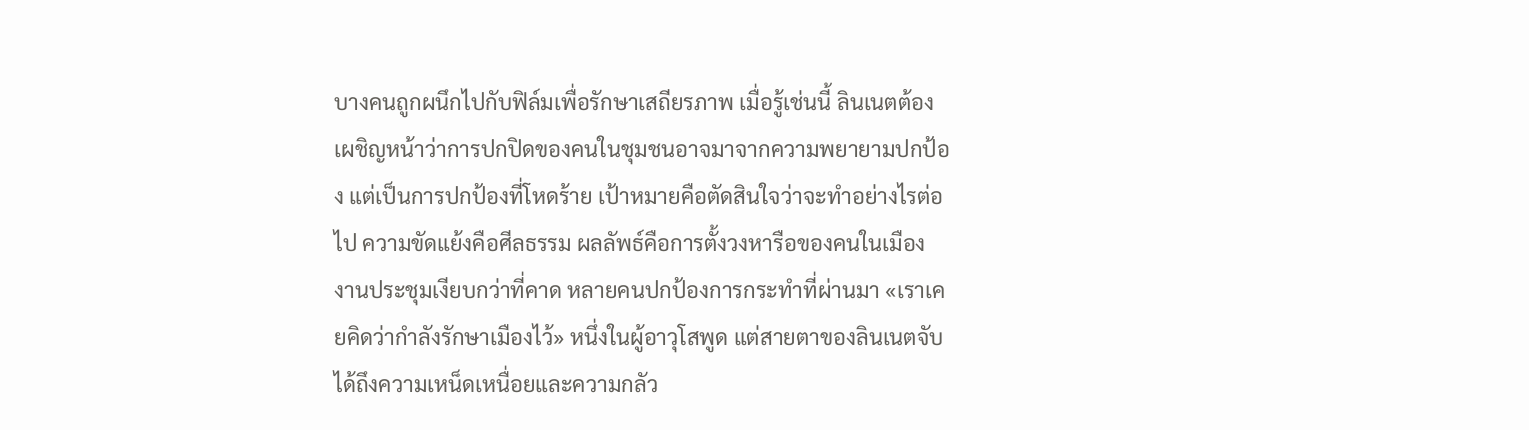บางคนถูกผนึกไปกับฟิล์มเพื่อรักษาเสถียรภาพ เมื่อรู้เช่นนี้ ลินเนตต้องเผชิญหน้าว่าการปกปิดของคนในชุมชนอาจมาจากความพยายามปกป้อง แต่เป็นการปกป้องที่โหดร้าย เป้าหมายคือตัดสินใจว่าจะทำอย่างไรต่อไป ความขัดแย้งคือศีลธรรม ผลลัพธ์คือการตั้งวงหารือของคนในเมือง
งานประชุมเงียบกว่าที่คาด หลายคนปกป้องการกระทำที่ผ่านมา «เราเคยคิดว่ากำลังรักษาเมืองไว้» หนึ่งในผู้อาวุโสพูด แต่สายตาของลินเนตจับได้ถึงความเหน็ดเหนื่อยและความกลัว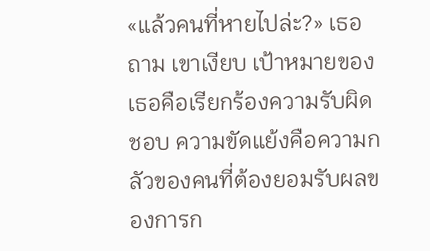«แล้วคนที่หายไปล่ะ?» เธอถาม เขาเงียบ เป้าหมายของเธอคือเรียกร้องความรับผิดชอบ ความขัดแย้งคือความกลัวของคนที่ต้องยอมรับผลของการก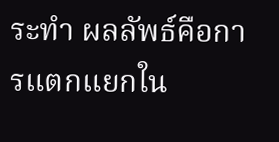ระทำ ผลลัพธ์คือการแตกแยกใน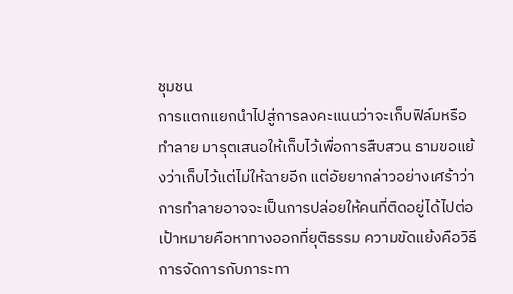ชุมชน
การแตกแยกนำไปสู่การลงคะแนนว่าจะเก็บฟิล์มหรือทำลาย มารุตเสนอให้เก็บไว้เพื่อการสืบสวน ธามขอแย้งว่าเก็บไว้แต่ไม่ให้ฉายอีก แต่อัยยากล่าวอย่างเศร้าว่าการทำลายอาจจะเป็นการปล่อยให้คนที่ติดอยู่ได้ไปต่อ เป้าหมายคือหาทางออกที่ยุติธรรม ความขัดแย้งคือวิธีการจัดการกับภาระทา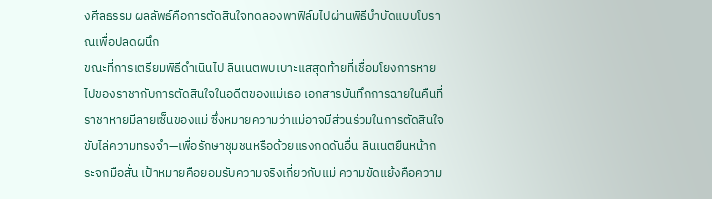งศีลธรรม ผลลัพธ์คือการตัดสินใจทดลองพาฟิล์มไปผ่านพิธีบำบัดแบบโบราณเพื่อปลดผนึก
ขณะที่การเตรียมพิธีดำเนินไป ลินเนตพบเบาะแสสุดท้ายที่เชื่อมโยงการหายไปของราชากับการตัดสินใจในอดีตของแม่เธอ เอกสารบันทึกการฉายในคืนที่ราชาหายมีลายเซ็นของแม่ ซึ่งหมายความว่าแม่อาจมีส่วนร่วมในการตัดสินใจขับไล่ความทรงจำ—เพื่อรักษาชุมชนหรือด้วยแรงกดดันอื่น ลินเนตยืนหน้ากระจกมือสั่น เป้าหมายคือยอมรับความจริงเกี่ยวกับแม่ ความขัดแย้งคือความ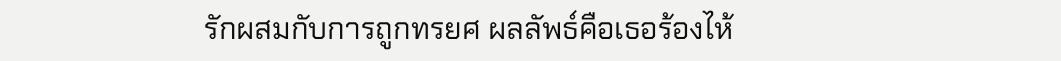รักผสมกับการถูกทรยศ ผลลัพธ์คือเธอร้องไห้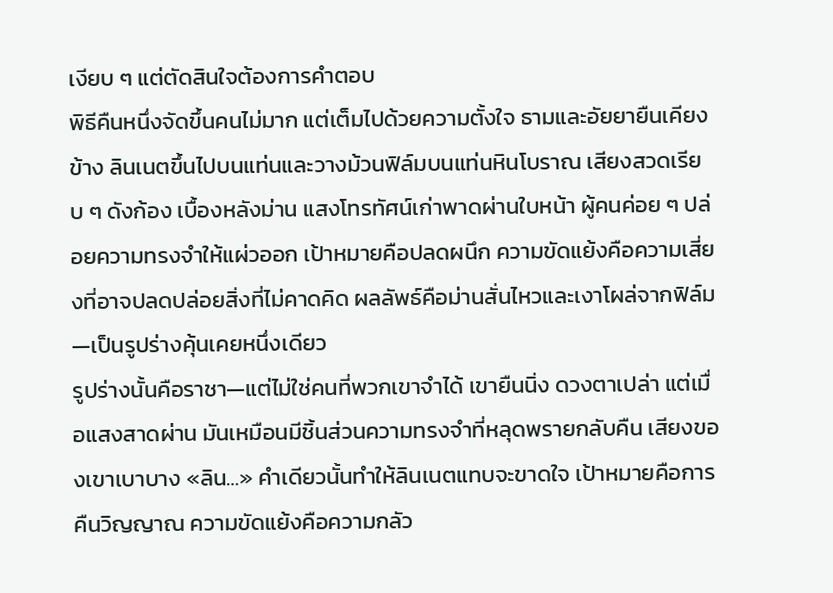เงียบ ๆ แต่ตัดสินใจต้องการคำตอบ
พิธีคืนหนึ่งจัดขึ้นคนไม่มาก แต่เต็มไปด้วยความตั้งใจ ธามและอัยยายืนเคียงข้าง ลินเนตขึ้นไปบนแท่นและวางม้วนฟิล์มบนแท่นหินโบราณ เสียงสวดเรียบ ๆ ดังก้อง เบื้องหลังม่าน แสงโทรทัศน์เก่าพาดผ่านใบหน้า ผู้คนค่อย ๆ ปล่อยความทรงจำให้แผ่วออก เป้าหมายคือปลดผนึก ความขัดแย้งคือความเสี่ยงที่อาจปลดปล่อยสิ่งที่ไม่คาดคิด ผลลัพธ์คือม่านสั่นไหวและเงาโผล่จากฟิล์ม—เป็นรูปร่างคุ้นเคยหนึ่งเดียว
รูปร่างนั้นคือราชา—แต่ไม่ใช่คนที่พวกเขาจำได้ เขายืนนิ่ง ดวงตาเปล่า แต่เมื่อแสงสาดผ่าน มันเหมือนมีชิ้นส่วนความทรงจำที่หลุดพรายกลับคืน เสียงของเขาเบาบาง «ลิน…» คำเดียวนั้นทำให้ลินเนตแทบจะขาดใจ เป้าหมายคือการคืนวิญญาณ ความขัดแย้งคือความกลัว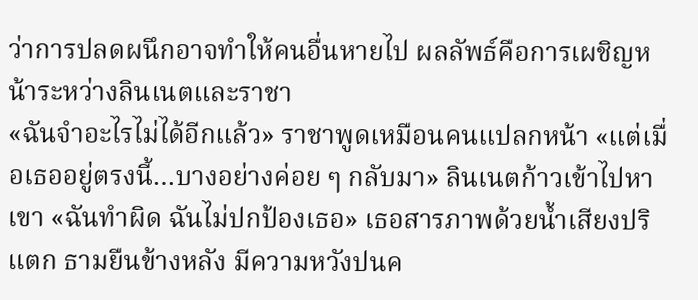ว่าการปลดผนึกอาจทำให้คนอื่นหายไป ผลลัพธ์คือการเผชิญหน้าระหว่างลินเนตและราชา
«ฉันจำอะไรไม่ได้อีกแล้ว» ราชาพูดเหมือนคนแปลกหน้า «แต่เมื่อเธออยู่ตรงนี้…บางอย่างค่อย ๆ กลับมา» ลินเนตก้าวเข้าไปหาเขา «ฉันทำผิด ฉันไม่ปกป้องเธอ» เธอสารภาพด้วยน้ำเสียงปริแตก ธามยืนข้างหลัง มีความหวังปนค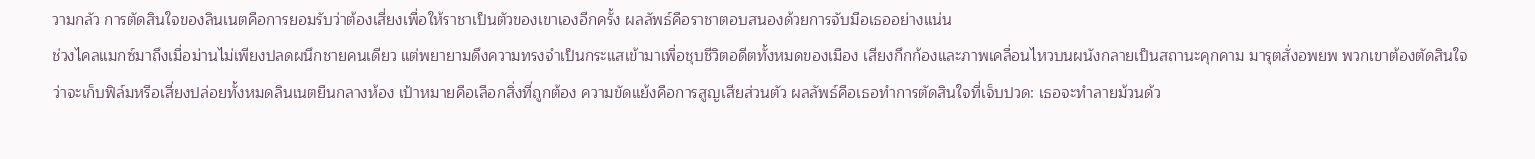วามกลัว การตัดสินใจของลินเนตคือการยอมรับว่าต้องเสี่ยงเพื่อให้ราชาเป็นตัวของเขาเองอีกครั้ง ผลลัพธ์คือราชาตอบสนองด้วยการจับมือเธออย่างแน่น
ช่วงไคลแมกซ์มาถึงเมื่อม่านไม่เพียงปลดผนึกชายคนเดียว แต่พยายามดึงความทรงจำเป็นกระแสเข้ามาเพื่อชุบชีวิตอดีตทั้งหมดของเมือง เสียงกึกก้องและภาพเคลื่อนไหวบนผนังกลายเป็นสถานะคุกคาม มารุตสั่งอพยพ พวกเขาต้องตัดสินใจว่าจะเก็บฟิล์มหรือเสี่ยงปล่อยทั้งหมดลินเนตยืนกลางห้อง เป้าหมายคือเลือกสิ่งที่ถูกต้อง ความขัดแย้งคือการสูญเสียส่วนตัว ผลลัพธ์คือเธอทำการตัดสินใจที่เจ็บปวด: เธอจะทำลายม้วนด้ว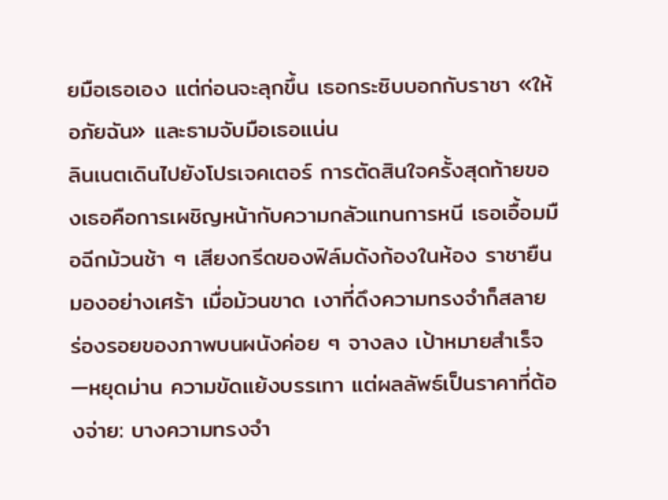ยมือเธอเอง แต่ก่อนจะลุกขึ้น เธอกระซิบบอกกับราชา «ให้อภัยฉัน» และธามจับมือเธอแน่น
ลินเนตเดินไปยังโปรเจคเตอร์ การตัดสินใจครั้งสุดท้ายของเธอคือการเผชิญหน้ากับความกลัวแทนการหนี เธอเอื้อมมือฉีกม้วนช้า ๆ เสียงกรีดของฟิล์มดังก้องในห้อง ราชายืนมองอย่างเศร้า เมื่อม้วนขาด เงาที่ดึงความทรงจำก็สลาย ร่องรอยของภาพบนผนังค่อย ๆ จางลง เป้าหมายสำเร็จ—หยุดม่าน ความขัดแย้งบรรเทา แต่ผลลัพธ์เป็นราคาที่ต้องจ่าย: บางความทรงจำ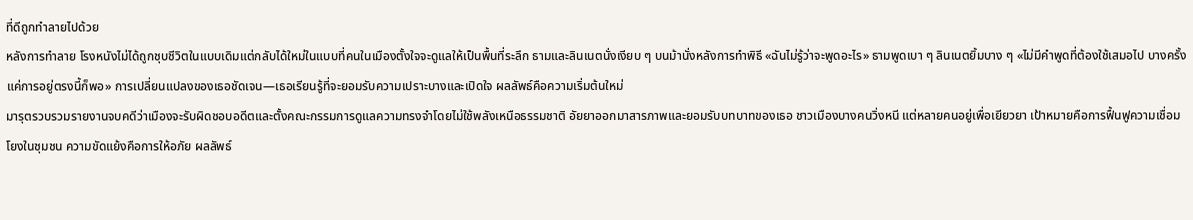ที่ดีถูกทำลายไปด้วย
หลังการทำลาย โรงหนังไม่ได้ถูกชุบชีวิตในแบบเดิมแต่กลับได้ใหม่ในแบบที่คนในเมืองตั้งใจจะดูแลให้เป็นพื้นที่ระลึก ธามและลินเนตนั่งเงียบ ๆ บนม้านั่งหลังการทำพิธี «ฉันไม่รู้ว่าจะพูดอะไร» ธามพูดเบา ๆ ลินเนตยิ้มบาง ๆ «ไม่มีคำพูดที่ต้องใช้เสมอไป บางครั้งแค่การอยู่ตรงนี้ก็พอ» การเปลี่ยนแปลงของเธอชัดเจน—เธอเรียนรู้ที่จะยอมรับความเปราะบางและเปิดใจ ผลลัพธ์คือความเริ่มต้นใหม่
มารุตรวบรวมรายงานจบคดีว่าเมืองจะรับผิดชอบอดีตและตั้งคณะกรรมการดูแลความทรงจำโดยไม่ใช้พลังเหนือธรรมชาติ อัยยาออกมาสารภาพและยอมรับบทบาทของเธอ ชาวเมืองบางคนวิ่งหนี แต่หลายคนอยู่เพื่อเยียวยา เป้าหมายคือการฟื้นฟูความเชื่อมโยงในชุมชน ความขัดแย้งคือการให้อภัย ผลลัพธ์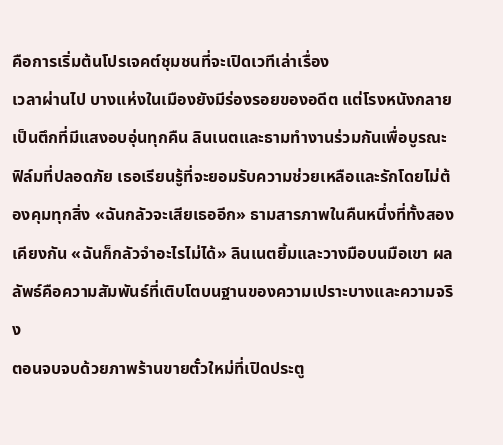คือการเริ่มต้นโปรเจคต์ชุมชนที่จะเปิดเวทีเล่าเรื่อง
เวลาผ่านไป บางแห่งในเมืองยังมีร่องรอยของอดีต แต่โรงหนังกลายเป็นตึกที่มีแสงอบอุ่นทุกคืน ลินเนตและธามทำงานร่วมกันเพื่อบูรณะฟิล์มที่ปลอดภัย เธอเรียนรู้ที่จะยอมรับความช่วยเหลือและรักโดยไม่ต้องคุมทุกสิ่ง «ฉันกลัวจะเสียเธออีก» ธามสารภาพในคืนหนึ่งที่ทั้งสองเคียงกัน «ฉันก็กลัวจำอะไรไม่ได้» ลินเนตยิ้มและวางมือบนมือเขา ผลลัพธ์คือความสัมพันธ์ที่เติบโตบนฐานของความเปราะบางและความจริง
ตอนจบจบด้วยภาพร้านขายตั๋วใหม่ที่เปิดประตู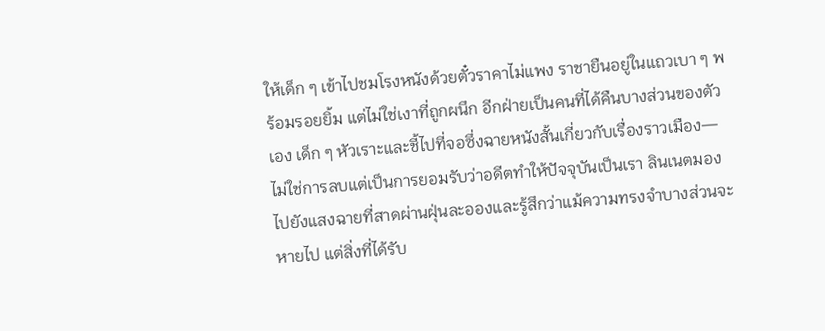ให้เด็ก ๆ เข้าไปชมโรงหนังด้วยตั๋วราคาไม่แพง ราชายืนอยู่ในแถวเบา ๆ พร้อมรอยยิ้ม แต่ไม่ใช่เงาที่ถูกผนึก อีกฝ่ายเป็นคนที่ได้คืนบางส่วนของตัวเอง เด็ก ๆ หัวเราะและชี้ไปที่จอซึ่งฉายหนังสั้นเกี่ยวกับเรื่องราวเมือง—ไม่ใช่การลบแต่เป็นการยอมรับว่าอดีตทำให้ปัจจุบันเป็นเรา ลินเนตมองไปยังแสงฉายที่สาดผ่านฝุ่นละอองและรู้สึกว่าแม้ความทรงจำบางส่วนจะหายไป แต่สิ่งที่ได้รับ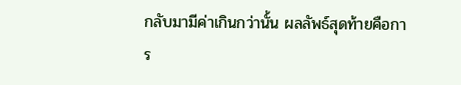กลับมามีค่าเกินกว่านั้น ผลลัพธ์สุดท้ายคือการ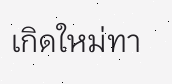เกิดใหม่ทา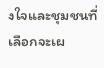งใจและชุมชนที่เลือกจะเผ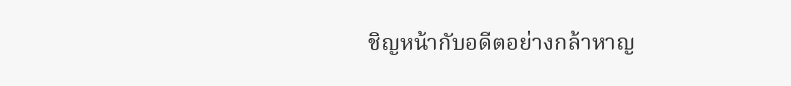ชิญหน้ากับอดีตอย่างกล้าหาญ